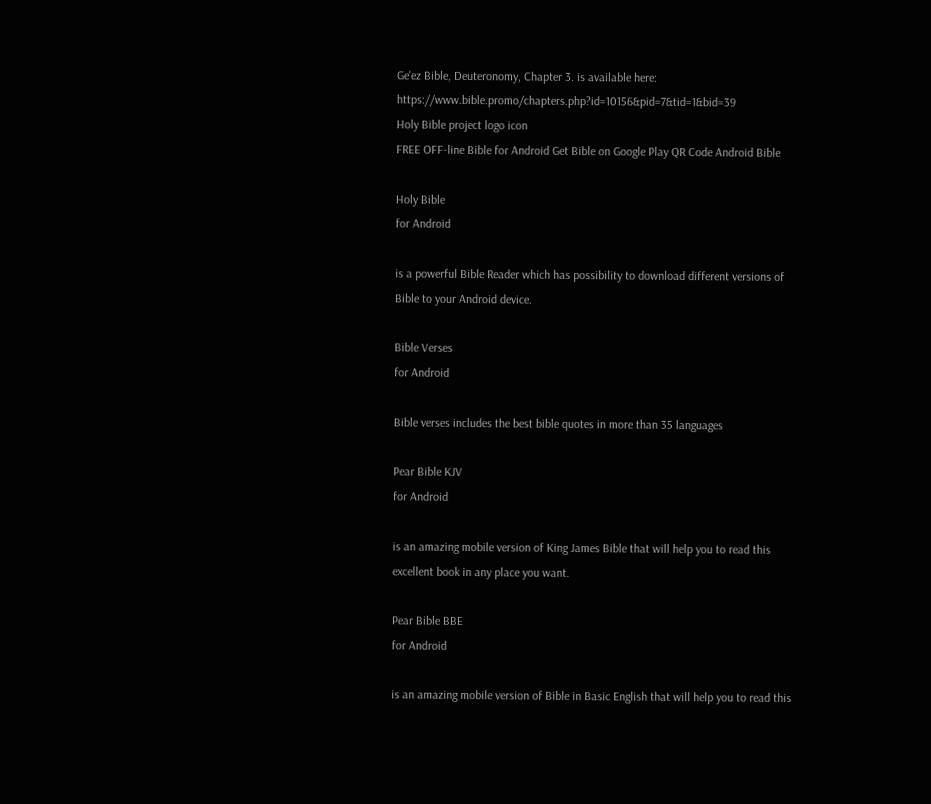Ge'ez Bible, Deuteronomy, Chapter 3. is available here: https://www.bible.promo/chapters.php?id=10156&pid=7&tid=1&bid=39
Holy Bible project logo icon
FREE OFF-line Bible for Android Get Bible on Google Play QR Code Android Bible

Holy Bible
for Android

is a powerful Bible Reader which has possibility to download different versions of Bible to your Android device.

Bible Verses
for Android

Bible verses includes the best bible quotes in more than 35 languages

Pear Bible KJV
for Android

is an amazing mobile version of King James Bible that will help you to read this excellent book in any place you want.

Pear Bible BBE
for Android

is an amazing mobile version of Bible in Basic English that will help you to read this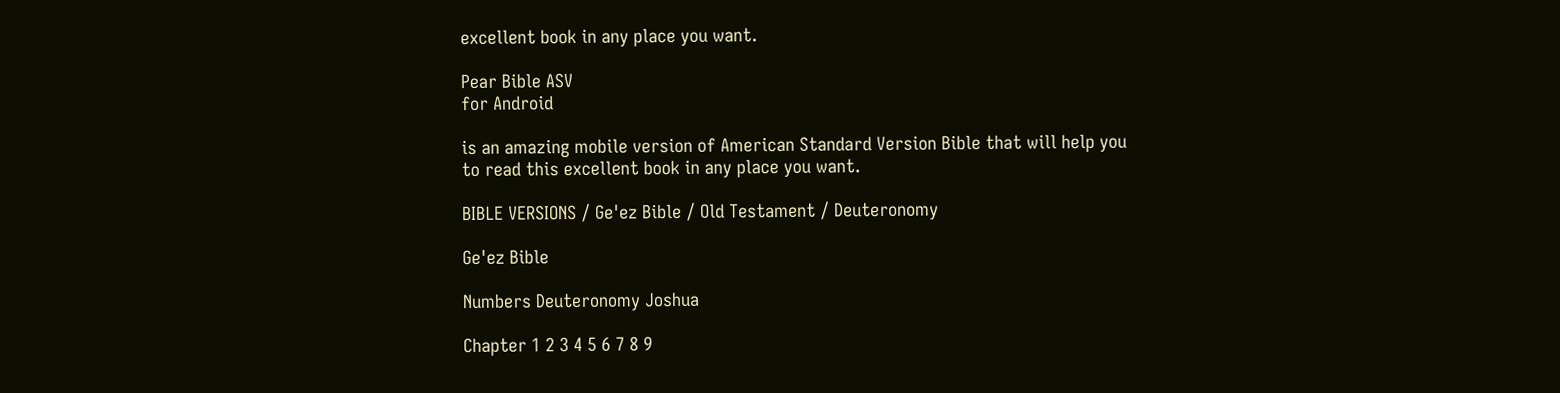excellent book in any place you want.

Pear Bible ASV
for Android

is an amazing mobile version of American Standard Version Bible that will help you to read this excellent book in any place you want.

BIBLE VERSIONS / Ge'ez Bible / Old Testament / Deuteronomy

Ge'ez Bible

Numbers Deuteronomy Joshua

Chapter 1 2 3 4 5 6 7 8 9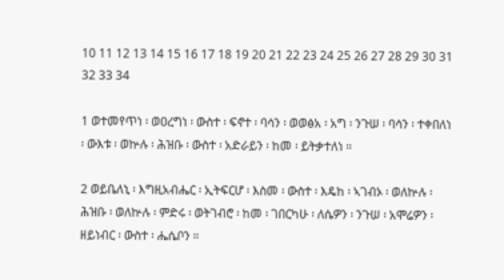10 11 12 13 14 15 16 17 18 19 20 21 22 23 24 25 26 27 28 29 30 31 32 33 34

1 ወተመየጥነ ፡ ወዐረግነ ፡ ውስተ ፡ ፍኖተ ፡ ባሳን ፡ ወወፅአ ፡ አግ ፡ ንጉሠ ፡ ባሳን ፡ ተቀበለነ ፡ ውእቱ ፡ ወኵሉ ፡ ሕዝቡ ፡ ውስተ ፡ አድራይን ፡ ከመ ፡ ይትቃተለነ ።

2 ወይቤለኒ ፡ እግዚአብሔር ፡ ኢትፍርሆ ፡ እስመ ፡ ውስተ ፡ እዴከ ፡ ኣገብኦ ፡ ወለኵሉ ፡ ሕዝቡ ፡ ወለኵሉ ፡ ምድሩ ፡ ወትገብሮ ፡ ከመ ፡ ገበርካሁ ፡ ለሴዎን ፡ ንጉሠ ፡ አሞሬዎን ፡ ዘይነብር ፡ ውስተ ፡ ሔሴቦን ።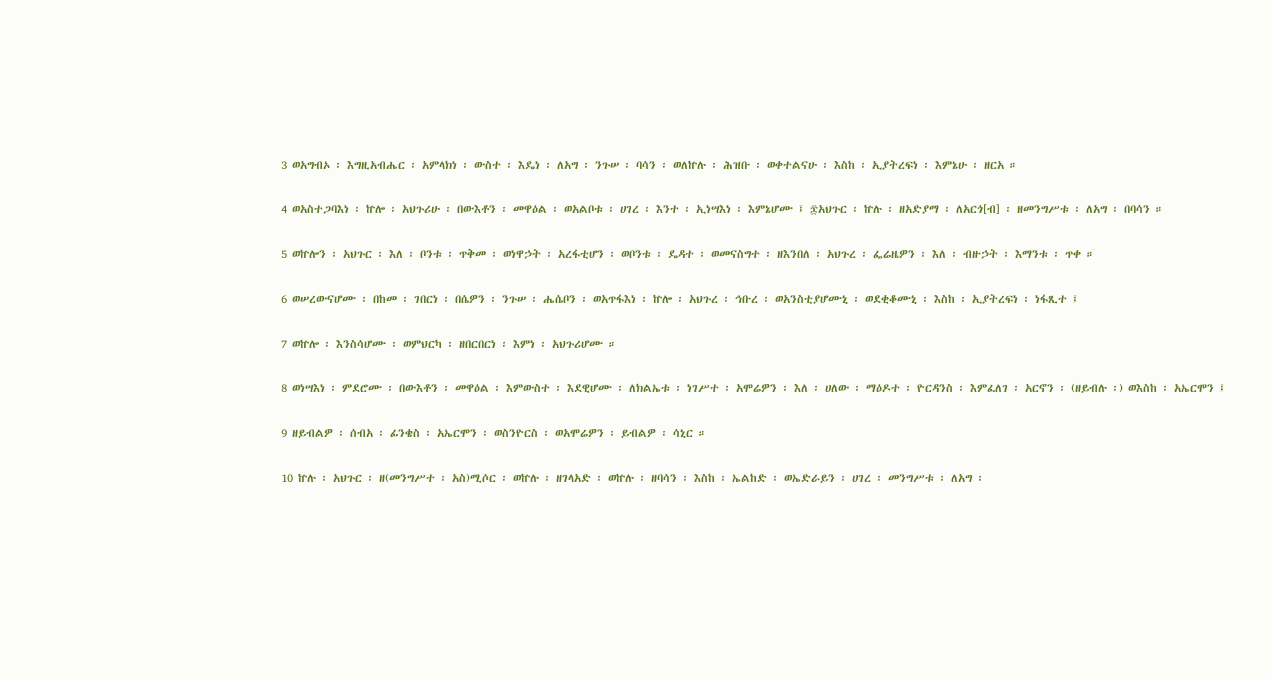3 ወአግብኦ ፡ እግዚአብሔር ፡ አምላክነ ፡ ውስተ ፡ እዴነ ፡ ለአግ ፡ ንጉሠ ፡ ባሳን ፡ ወለኵሉ ፡ ሕዝቡ ፡ ወቀተልናሁ ፡ እስከ ፡ ኢያትረፍነ ፡ እምኔሁ ፡ ዘርአ ።

4 ወአስተጋባእነ ፡ ኵሎ ፡ አህጉሪሁ ፡ በውእቶን ፡ መዋዕል ፡ ወአልቦቱ ፡ ሀገረ ፡ እንተ ፡ ኢነሣእነ ፡ እምኔሆሙ ፤ ፷አህጉር ፡ ኵሉ ፡ ዘአድያማ ፡ ለአርጎ[ብ] ፡ ዘመንግሥቱ ፡ ለአግ ፡ በባሳን ።

5 ወኵሎን ፡ አህጉር ፡ እለ ፡ ቦንቱ ፡ ጥቅመ ፡ ወነዋኃት ፡ አረፋቲሆን ፡ ወቦንቱ ፡ ዴዳተ ፡ ወመናስግተ ፡ ዘእንበለ ፡ አህጉረ ፡ ፌሬዜዎን ፡ እለ ፡ ብዙኃት ፡ እማንቱ ፡ ጥቀ ።

6 ወሠረውናሆሙ ፡ በከመ ፡ ገበርነ ፡ በሴዎን ፡ ንጉሠ ፡ ሔሴቦን ፡ ወአጥፋእነ ፡ ኵሎ ፡ አህጉረ ፡ ኅቡረ ፡ ወአንስቲያሆሙኒ ፡ ወደቂቆሙኒ ፡ እስከ ፡ ኢያትረፍነ ፡ ነፋጺተ ፤

7 ወኵሎ ፡ እንስሳሆሙ ፡ ወምህርካ ፡ ዘበርበርነ ፡ እምነ ፡ አህጉሪሆሙ ።

8 ወነሣእነ ፡ ምደሮሙ ፡ በውእቶን ፡ መዋዕል ፡ እምውስተ ፡ እደዊሆሙ ፡ ለክልኤቱ ፡ ነገሥተ ፡ አሞሬዎን ፡ እለ ፡ ሀለው ፡ ማዕዶተ ፡ ዮርዳንስ ፡ እምፈለገ ፡ አርኖን ፡ (ዘይብሉ ፡) ወእስከ ፡ አኤርሞን ፤

9 ዘይብልዎ ፡ ሰብአ ፡ ፊንቄስ ፡ አኤርሞን ፡ ወስንዮርስ ፡ ወአሞሬዎን ፡ ይብልዎ ፡ ሳኒር ።

10 ኵሉ ፡ አህጉር ፡ ዘ(መንግሥተ ፡ አስ)ሚሶር ፡ ወኵሉ ፡ ዘገላአድ ፡ ወኵሉ ፡ ዘባሳን ፡ እስከ ፡ ኤልከድ ፡ ወኤድራይን ፡ ሀገረ ፡ መንግሥቱ ፡ ለአግ ፡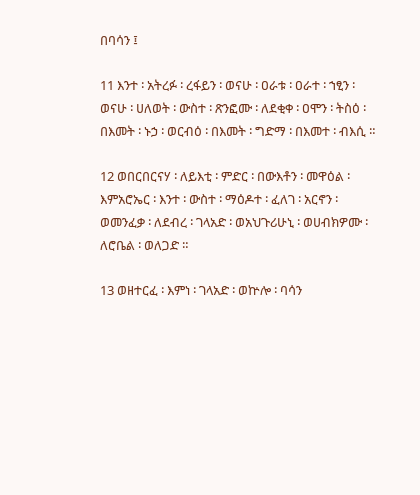በባሳን ፤

11 እንተ ፡ አትረፉ ፡ ረፋይን ፡ ወናሁ ፡ ዐራቱ ፡ ዐራተ ፡ ኀፂን ፡ ወናሁ ፡ ሀለወት ፡ ውስተ ፡ ጽንፎሙ ፡ ለደቂቀ ፡ ዐሞን ፡ ትስዕ ፡ በእመት ፡ ኑኃ ፡ ወርብዕ ፡ በእመት ፡ ግድማ ፡ በእመተ ፡ ብእሲ ።

12 ወበርበርናሃ ፡ ለይእቲ ፡ ምድር ፡ በውእቶን ፡ መዋዕል ፡ እምአሮኤር ፡ እንተ ፡ ውስተ ፡ ማዕዶተ ፡ ፈለገ ፡ አርኖን ፡ ወመንፈቃ ፡ ለደብረ ፡ ገላአድ ፡ ወአህጉሪሁኒ ፡ ወሀብክዎሙ ፡ ለሮቤል ፡ ወለጋድ ።

13 ወዘተርፈ ፡ እምነ ፡ ገላአድ ፡ ወኵሎ ፡ ባሳን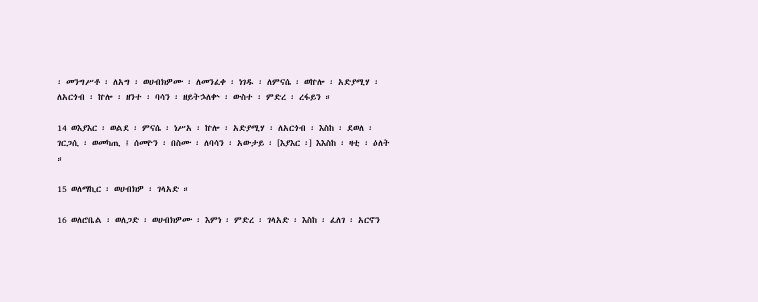፡ መንግሥቶ ፡ ለአግ ፡ ወሀብክዎሙ ፡ ለመንፈቀ ፡ ነገዱ ፡ ለምናሴ ፡ ወኵሎ ፡ አድያሚሃ ፡ ለአርጎብ ፡ ኵሎ ፡ ዘንተ ፡ ባሳን ፡ ዘይትኌለቍ ፡ ውስተ ፡ ምድረ ፡ ረፋይን ።

14 ወእያእር ፡ ወልደ ፡ ምናሴ ፡ ነሥአ ፡ ኵሎ ፡ አድያሚሃ ፡ ለአርጎብ ፡ እስከ ፡ ደወለ ፡ ገርጋሲ ፡ ወመካጢ ፤ ሰመዮን ፡ በስሙ ፡ ለባሳን ፡ አውታይ ፡ [እያእር ፡] እእስከ ፡ ዛቲ ፡ ዕለት ።

15 ወለማኪር ፡ ወሀብክዎ ፡ ገላአድ ።

16 ወለሮቤል ፡ ወለጋድ ፡ ወሀብክዎሙ ፡ እምነ ፡ ምድረ ፡ ገላአድ ፡ እስከ ፡ ፈለገ ፡ አርኖን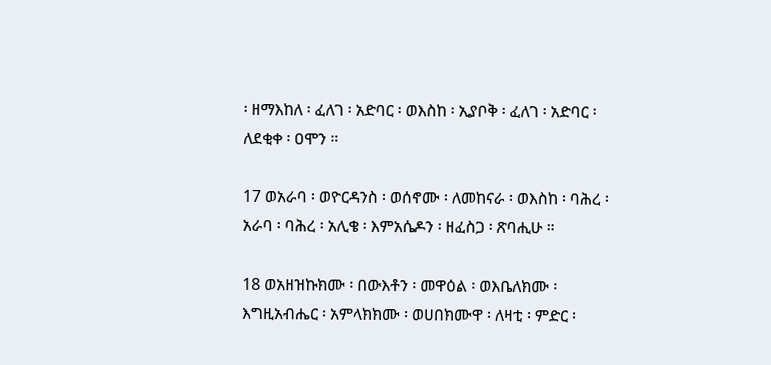፡ ዘማእከለ ፡ ፈለገ ፡ አድባር ፡ ወእስከ ፡ ኢያቦቅ ፡ ፈለገ ፡ አድባር ፡ ለደቂቀ ፡ ዐሞን ።

17 ወአራባ ፡ ወዮርዳንስ ፡ ወሰኖሙ ፡ ለመከናራ ፡ ወእስከ ፡ ባሕረ ፡ አራባ ፡ ባሕረ ፡ አሊቄ ፡ እምአሴዶን ፡ ዘፈስጋ ፡ ጽባሒሁ ።

18 ወአዘዝኩክሙ ፡ በውእቶን ፡ መዋዕል ፡ ወእቤለክሙ ፡ እግዚአብሔር ፡ አምላክክሙ ፡ ወሀበክሙዋ ፡ ለዛቲ ፡ ምድር ፡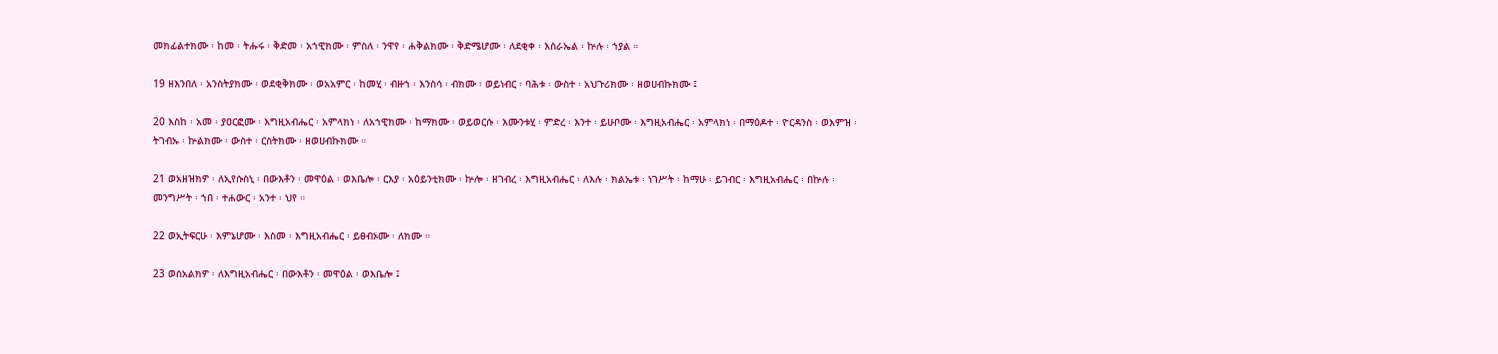መክፊልተክሙ ፡ ከመ ፡ ትሑሩ ፡ ቅድመ ፡ አኀዊክሙ ፡ ምስለ ፡ ንዋየ ፡ ሐቅልክሙ ፡ ቅድሜሆሙ ፡ ለደቂቀ ፡ እስራኤል ፡ ኵሉ ፡ ኀያል ።

19 ዘእንበለ ፡ አንስትያክሙ ፡ ወደቂቅክሙ ፡ ወአአምር ፡ ከመሂ ፡ ብዙኀ ፡ እንስሳ ፡ ብክሙ ፡ ወይነብር ፡ ባሕቱ ፡ ውስተ ፡ አህጉሪክሙ ፡ ዘወሀብኩክሙ ፤

20 እስከ ፡ አመ ፡ ያዐርፎሙ ፡ እግዚአብሔር ፡ አምላክነ ፡ ለአኀዊክሙ ፡ ከማክሙ ፡ ወይወርሱ ፡ እሙንቱሂ ፡ ምድረ ፡ እንተ ፡ ይሁቦሙ ፡ እግዚአብሔር ፡ አምላክነ ፡ በማዕዶተ ፡ ዮርዳንስ ፡ ወእምዝ ፡ ትገብኡ ፡ ኵልክሙ ፡ ውስተ ፡ ርስትክሙ ፡ ዘወሀብኩክሙ ።

21 ወአዘዝክዎ ፡ ለኢየሱስኒ ፡ በውእቶን ፡ መዋዕል ፡ ወእቤሎ ፡ ርእያ ፡ አዕይንቲክሙ ፡ ኵሎ ፡ ዘገብረ ፡ እግዚአብሔር ፡ ለእሉ ፡ ክልኤቱ ፡ ነገሥት ፡ ከማሁ ፡ ይገብር ፡ እግዚአብሔር ፡ በኵሉ ፡ መንግሥት ፡ ኀበ ፡ ተሐውር ፡ አንተ ፡ ህየ ።

22 ወኢትፍርሁ ፡ እምኔሆሙ ፡ እስመ ፡ እግዚአብሔር ፡ ይፀብኦሙ ፡ ለክሙ ።

23 ወሰአልክዎ ፡ ለእግዚአብሔር ፡ በውእቶን ፡ መዋዕል ፡ ወእቤሎ ፤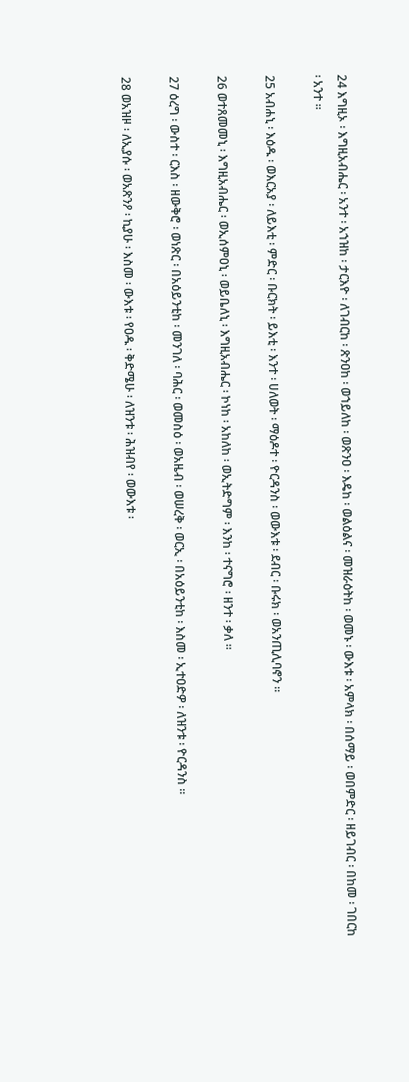24 እግዚኦ ፡ እግዚአብሔር ፡ አንተ ፡ አኀዝከ ፡ ታርእዮ ፡ ለገብርከ ፡ ጽንዐከ ፡ ወኀይለከ ፡ ወጽንዐ ፡ እዴከ ፡ ወልዕልና ፡ መዝራዕትከ ፡ ወመኑ ፡ ውእቱ ፡ አምላክ ፡ በሰማይ ፡ ወበምድር ፡ ዘይገብር ፡ በከመ ፡ ገበርከ ፡ አንተ ።

25 አብሐኒ ፡ እዕዱ ፡ ወእርአያ ፡ ለይእቲ ፡ ምድር ፡ ቡርክት ፡ ይእቲ ፡ እንተ ፡ ሀለወት ፡ ማዕዶተ ፡ ዮርዳንስ ፡ ወውእቱ ፡ ደብር ፡ ቡሩክ ፡ ወአንጢሊባኖን ።

26 ወተጸመመኒ ፡ እግዚአብሔር ፡ ወኢሰምዐኒ ፡ ወይቤለኒ ፡ እግዚአብሔር ፡ ኮነከ ፡ አከለከ ፡ ወኢትድግም ፡ እንከ ፡ ተናግሮ ፡ ዘንተ ፡ ቃለ ።

27 ዕረግ ፡ ውስተ ፡ ርእስ ፡ ዘውቅሮ ፡ ወነጽር ፡ በአዕይንቲከ ፡ መንገለ ፡ ባሕር ፡ ወመስዕ ፡ ወአዜብ ፡ ወሠረቅ ፡ ወርኢ ፡ በአዕይንቲከ ፡ እስመ ፡ ኢተዐድዎ ፡ ለዝንቱ ፡ ዮርዳንስ ።

28 ወአዝዞ ፡ ለኢያሱ ፡ ወአጽንዖ ፡ ኪያሁ ፡ እስመ ፡ ውእቱ ፡ የዐዱ ፡ ቅድሜሁ ፡ ለዝንቱ ፡ ሕዝብየ ፡ ወውእቱ ፡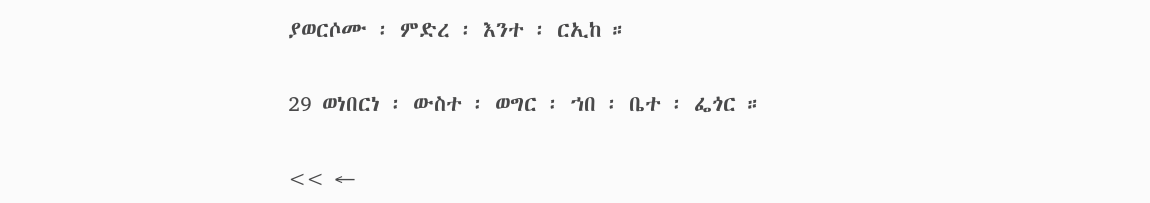ያወርሶሙ ፡ ምድረ ፡ እንተ ፡ ርኢከ ።

29 ወነበርነ ፡ ውስተ ፡ ወግር ፡ ኀበ ፡ ቤተ ፡ ፌጎር ።

<< ←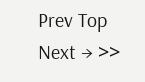Prev Top Next → >>